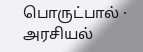பொருட்பால் · அரசியல்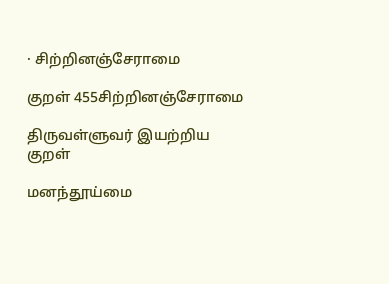· சிற்றினஞ்சேராமை

குறள் 455சிற்றினஞ்சேராமை

திருவள்ளுவர் இயற்றிய குறள்

மனந்தூய்மை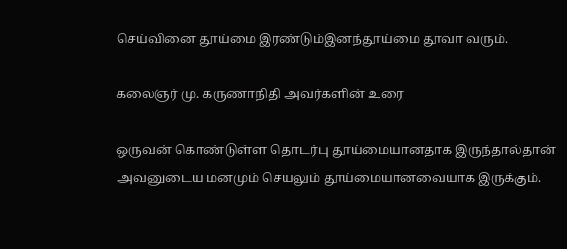செய்வினை தூய்மை இரண்டும்இனந்தூய்மை தூவா வரும்.

கலைஞர் மு. கருணாநிதி அவர்களின் உரை

ஒருவன் கொண்டுள்ள தொடர்பு தூய்மையானதாக இருந்தால்தான் அவனுடைய மனமும் செயலும் தூய்மையானவையாக இருக்கும்.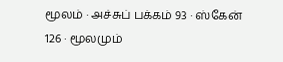மூலம் · அச்சுப் பக்கம் 93 · ஸ்கேன் 126 · மூலமும்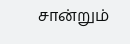சான்றும்